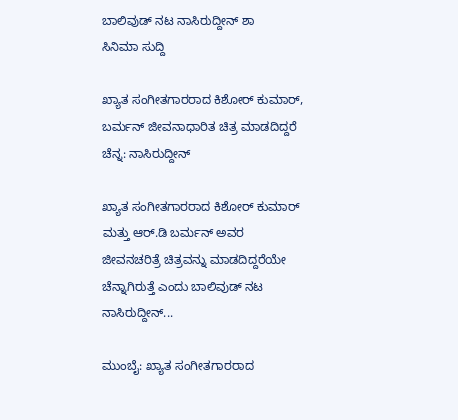ಬಾಲಿವುಡ್ ನಟ ನಾಸಿರುದ್ದೀನ್ ಶಾ
ಸಿನಿಮಾ ಸುದ್ದಿ

ಖ್ಯಾತ ಸಂಗೀತಗಾರರಾದ ಕಿಶೋರ್ ಕುಮಾರ್, ಬರ್ಮನ್ ಜೀವನಾಧಾರಿತ ಚಿತ್ರ ಮಾಡದಿದ್ದರೆ ಚೆನ್ನ: ನಾಸಿರುದ್ದೀನ್

ಖ್ಯಾತ ಸಂಗೀತಗಾರರಾದ ಕಿಶೋರ್ ಕುಮಾರ್ ಮತ್ತು ಆರ್.ಡಿ ಬರ್ಮನ್ ಅವರ ಜೀವನಚರಿತ್ರೆ ಚಿತ್ರವನ್ನು ಮಾಡದಿದ್ದರೆಯೇ ಚೆನ್ನಾಗಿರುತ್ತೆ ಎಂದು ಬಾಲಿವುಡ್ ನಟ ನಾಸಿರುದ್ದೀನ್...

ಮುಂಬೈ: ಖ್ಯಾತ ಸಂಗೀತಗಾರರಾದ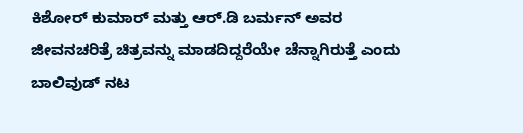ಕಿಶೋರ್ ಕುಮಾರ್ ಮತ್ತು ಆರ್.ಡಿ ಬರ್ಮನ್ ಅವರ ಜೀವನಚರಿತ್ರೆ ಚಿತ್ರವನ್ನು ಮಾಡದಿದ್ದರೆಯೇ ಚೆನ್ನಾಗಿರುತ್ತೆ ಎಂದು ಬಾಲಿವುಡ್ ನಟ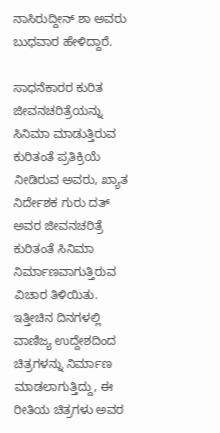ನಾಸಿರುದ್ದೀನ್ ಶಾ ಅವರು ಬುಧವಾರ ಹೇಳಿದ್ದಾರೆ.

ಸಾಧನೆಕಾರರ ಕುರಿತ ಜೀವನಚರಿತ್ರೆಯನ್ನು ಸಿನಿಮಾ ಮಾಡುತ್ತಿರುವ ಕುರಿತಂತೆ ಪ್ರತಿಕ್ರಿಯೆ ನೀಡಿರುವ ಅವರು, ಖ್ಯಾತ ನಿರ್ದೇಶಕ ಗುರು ದತ್ ಅವರ ಜೀವನಚರಿತ್ರೆ ಕುರಿತಂತೆ ಸಿನಿಮಾ ನಿರ್ಮಾಣವಾಗುತ್ತಿರುವ ವಿಚಾರ ತಿಳಿಯಿತು. ಇತ್ತೀಚಿನ ದಿನಗಳಲ್ಲಿ ವಾಣಿಜ್ಯ ಉದ್ದೇಶದಿಂದ ಚಿತ್ರಗಳನ್ನು ನಿರ್ಮಾಣ ಮಾಡಲಾಗುತ್ತಿದ್ದು, ಈ ರೀತಿಯ ಚಿತ್ರಗಳು ಅವರ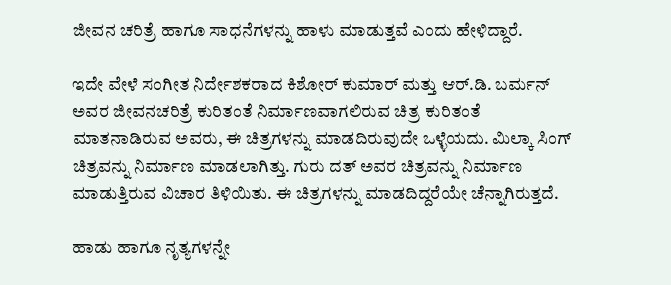ಜೀವನ ಚರಿತ್ರೆ ಹಾಗೂ ಸಾಧನೆಗಳನ್ನು ಹಾಳು ಮಾಡುತ್ತವೆ ಎಂದು ಹೇಳಿದ್ದಾರೆ.

ಇದೇ ವೇಳೆ ಸಂಗೀತ ನಿರ್ದೇಶಕರಾದ ಕಿಶೋರ್ ಕುಮಾರ್ ಮತ್ತು ಆರ್.ಡಿ. ಬರ್ಮನ್ ಅವರ ಜೀವನಚರಿತ್ರೆ ಕುರಿತಂತೆ ನಿರ್ಮಾಣವಾಗಲಿರುವ ಚಿತ್ರ ಕುರಿತಂತೆ ಮಾತನಾಡಿರುವ ಅವರು, ಈ ಚಿತ್ರಗಳನ್ನು ಮಾಡದಿರುವುದೇ ಒಳ್ಳೆಯದು. ಮಿಲ್ಕಾ ಸಿಂಗ್ ಚಿತ್ರವನ್ನು ನಿರ್ಮಾಣ ಮಾಡಲಾಗಿತ್ತು. ಗುರು ದತ್ ಅವರ ಚಿತ್ರವನ್ನು ನಿರ್ಮಾಣ ಮಾಡುತ್ತಿರುವ ವಿಚಾರ ತಿಳಿಯಿತು. ಈ ಚಿತ್ರಗಳನ್ನು ಮಾಡದಿದ್ದರೆಯೇ ಚೆನ್ನಾಗಿರುತ್ತದೆ.

ಹಾಡು ಹಾಗೂ ನೃತ್ಯಗಳನ್ನೇ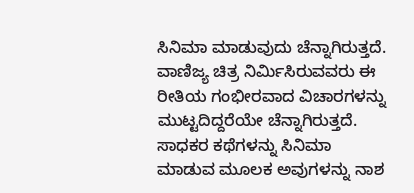ಸಿನಿಮಾ ಮಾಡುವುದು ಚೆನ್ನಾಗಿರುತ್ತದೆ. ವಾಣಿಜ್ಯ ಚಿತ್ರ ನಿರ್ಮಿಸಿರುವವರು ಈ ರೀತಿಯ ಗಂಭೀರವಾದ ವಿಚಾರಗಳನ್ನು ಮುಟ್ಟದಿದ್ದರೆಯೇ ಚೆನ್ನಾಗಿರುತ್ತದೆ. ಸಾಧಕರ ಕಥೆಗಳನ್ನು ಸಿನಿಮಾ ಮಾಡುವ ಮೂಲಕ ಅವುಗಳನ್ನು ನಾಶ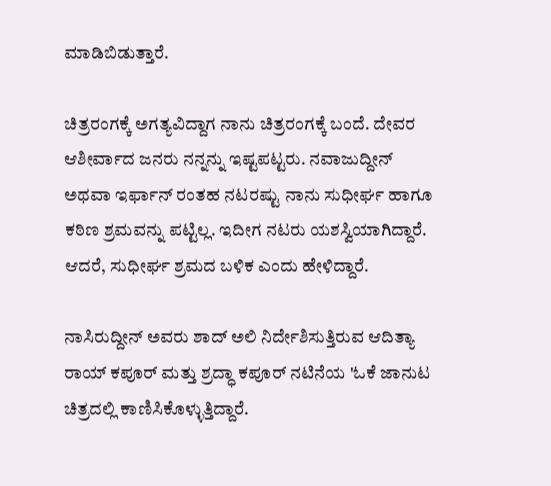ಮಾಡಿಬಿಡುತ್ತಾರೆ.

ಚಿತ್ರರಂಗಕ್ಕೆ ಅಗತ್ಯವಿದ್ದಾಗ ನಾನು ಚಿತ್ರರಂಗಕ್ಕೆ ಬಂದೆ. ದೇವರ ಆಶೀರ್ವಾದ ಜನರು ನನ್ನನ್ನು ಇಷ್ಟಪಟ್ಟರು. ನವಾಜುದ್ದೀನ್ ಅಥವಾ ಇರ್ಫಾನ್ ರಂತಹ ನಟರಷ್ಟು ನಾನು ಸುಧೀರ್ಘ ಹಾಗೂ ಕಠಿಣ ಶ್ರಮವನ್ನು ಪಟ್ಟಿಲ್ಲ. ಇದೀಗ ನಟರು ಯಶಸ್ವಿಯಾಗಿದ್ದಾರೆ. ಆದರೆ, ಸುಧೀರ್ಘ ಶ್ರಮದ ಬಳಿಕ ಎಂದು ಹೇಳಿದ್ದಾರೆ.

ನಾಸಿರುದ್ದೀನ್ ಅವರು ಶಾದ್ ಅಲಿ ನಿರ್ದೇಶಿಸುತ್ತಿರುವ ಆದಿತ್ಯಾ ರಾಯ್ ಕಪೂರ್ ಮತ್ತು ಶ್ರದ್ಧಾ ಕಪೂರ್ ನಟಿನೆಯ 'ಓಕೆ ಜಾನುಟ ಚಿತ್ರದಲ್ಲಿ ಕಾಣಿಸಿಕೊಳ್ಳುತ್ತಿದ್ದಾರೆ.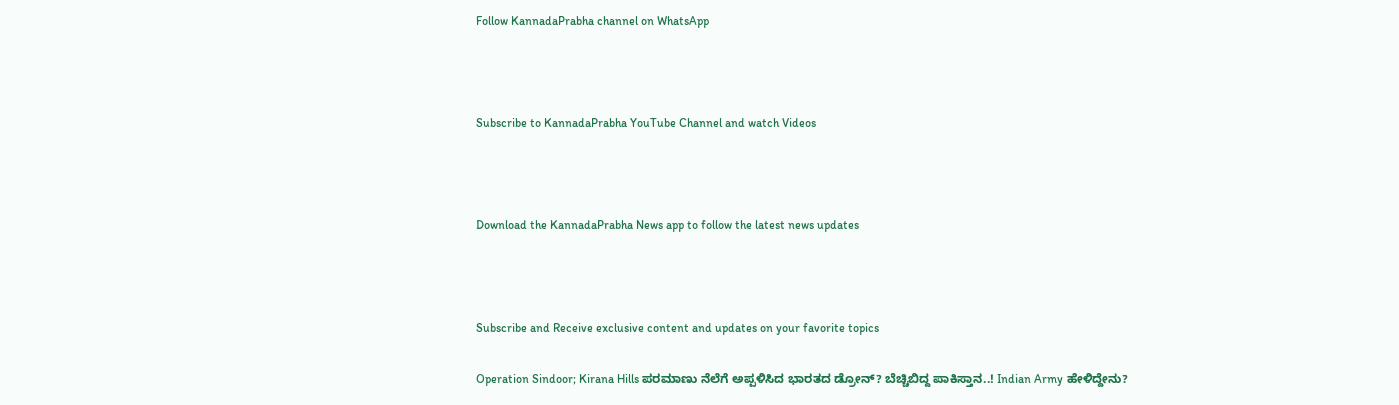Follow KannadaPrabha channel on WhatsApp



Subscribe to KannadaPrabha YouTube Channel and watch Videos



Download the KannadaPrabha News app to follow the latest news updates



Subscribe and Receive exclusive content and updates on your favorite topics

Operation Sindoor; Kirana Hills ಪರಮಾಣು ನೆಲೆಗೆ ಅಪ್ಪಳಿಸಿದ ಭಾರತದ ಡ್ರೋನ್? ಬೆಚ್ಚಿಬಿದ್ದ ಪಾಕಿಸ್ತಾನ..! Indian Army ಹೇಳಿದ್ದೇನು?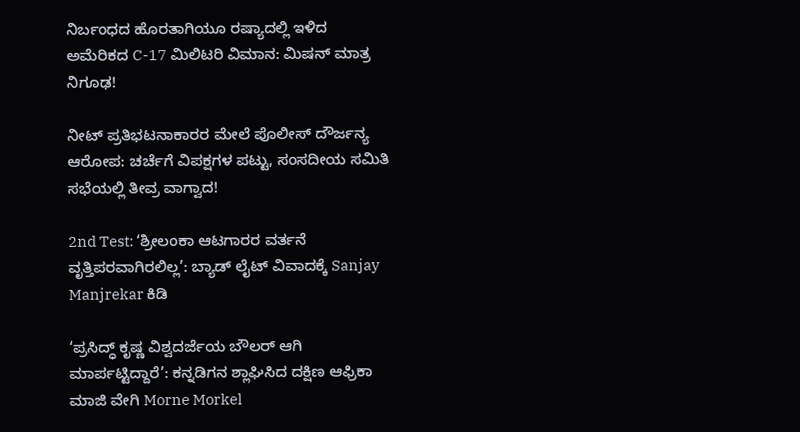ನಿರ್ಬಂಧದ ಹೊರತಾಗಿಯೂ ರಷ್ಯಾದಲ್ಲಿ ಇಳಿದ ಅಮೆರಿಕದ C-17 ಮಿಲಿಟರಿ ವಿಮಾನ: ಮಿಷನ್ ಮಾತ್ರ ನಿಗೂಢ!

ನೀಟ್ ಪ್ರತಿಭಟನಾಕಾರರ ಮೇಲೆ ಪೊಲೀಸ್ ದೌರ್ಜನ್ಯ ಆರೋಪ: ಚರ್ಚೆಗೆ ವಿಪಕ್ಷಗಳ ಪಟ್ಟು, ಸಂಸದೀಯ ಸಮಿತಿ ಸಭೆಯಲ್ಲಿ ತೀವ್ರ ವಾಗ್ವಾದ!

2nd Test: ‘ಶ್ರೀಲಂಕಾ ಆಟಗಾರರ ವರ್ತನೆ ವೃತ್ತಿಪರವಾಗಿರಲಿಲ್ಲ’: ಬ್ಯಾಡ್ ಲೈಟ್ ವಿವಾದಕ್ಕೆ Sanjay Manjrekar ಕಿಡಿ

‘ಪ್ರಸಿದ್ಧ್ ಕೃಷ್ಣ ವಿಶ್ವದರ್ಜೆಯ ಬೌಲರ್ ಆಗಿ ಮಾರ್ಪಟ್ಟಿದ್ದಾರೆ’: ಕನ್ನಡಿಗನ ಶ್ಲಾಘಿಸಿದ ದಕ್ಷಿಣ ಆಫ್ರಿಕಾ ಮಾಜಿ ವೇಗಿ Morne Morkel